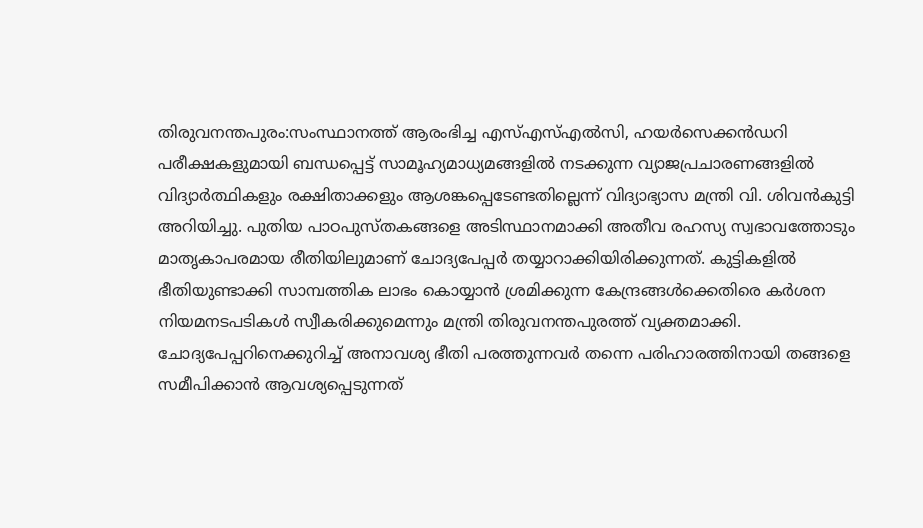തിരുവനന്തപുരം:സംസ്ഥാനത്ത് ആരംഭിച്ച എസ്എസ്എൽസി, ഹയർസെക്കൻഡറി പരീക്ഷകളുമായി ബന്ധപ്പെട്ട് സാമൂഹ്യമാധ്യമങ്ങളിൽ നടക്കുന്ന വ്യാജപ്രചാരണങ്ങളിൽ വിദ്യാർത്ഥികളും രക്ഷിതാക്കളും ആശങ്കപ്പെടേണ്ടതില്ലെന്ന് വിദ്യാഭ്യാസ മന്ത്രി വി. ശിവൻകുട്ടി അറിയിച്ചു. പുതിയ പാഠപുസ്തകങ്ങളെ അടിസ്ഥാനമാക്കി അതീവ രഹസ്യ സ്വഭാവത്തോടും മാതൃകാപരമായ രീതിയിലുമാണ് ചോദ്യപേപ്പർ തയ്യാറാക്കിയിരിക്കുന്നത്. കുട്ടികളിൽ ഭീതിയുണ്ടാക്കി സാമ്പത്തിക ലാഭം കൊയ്യാൻ ശ്രമിക്കുന്ന കേന്ദ്രങ്ങൾക്കെതിരെ കർശന നിയമനടപടികൾ സ്വീകരിക്കുമെന്നും മന്ത്രി തിരുവനന്തപുരത്ത് വ്യക്തമാക്കി.
ചോദ്യപേപ്പറിനെക്കുറിച്ച് അനാവശ്യ ഭീതി പരത്തുന്നവർ തന്നെ പരിഹാരത്തിനായി തങ്ങളെ സമീപിക്കാൻ ആവശ്യപ്പെടുന്നത്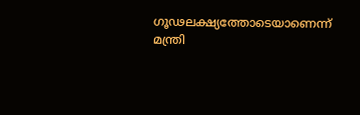ഗൂഢലക്ഷ്യത്തോടെയാണെന്ന് മന്ത്രി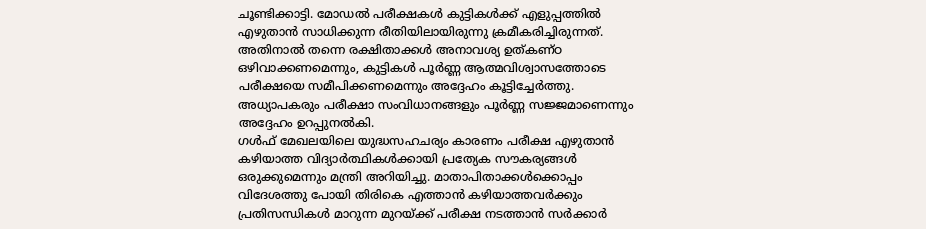ചൂണ്ടിക്കാട്ടി. മോഡൽ പരീക്ഷകൾ കുട്ടികൾക്ക് എളുപ്പത്തിൽ എഴുതാൻ സാധിക്കുന്ന രീതിയിലായിരുന്നു ക്രമീകരിച്ചിരുന്നത്. അതിനാൽ തന്നെ രക്ഷിതാക്കൾ അനാവശ്യ ഉത്കണ്ഠ ഒഴിവാക്കണമെന്നും, കുട്ടികൾ പൂർണ്ണ ആത്മവിശ്വാസത്തോടെ പരീക്ഷയെ സമീപിക്കണമെന്നും അദ്ദേഹം കൂട്ടിച്ചേർത്തു. അധ്യാപകരും പരീക്ഷാ സംവിധാനങ്ങളും പൂർണ്ണ സജ്ജമാണെന്നും അദ്ദേഹം ഉറപ്പുനൽകി.
ഗൾഫ് മേഖലയിലെ യുദ്ധസഹചര്യം കാരണം പരീക്ഷ എഴുതാൻ കഴിയാത്ത വിദ്യാർത്ഥികൾക്കായി പ്രത്യേക സൗകര്യങ്ങൾ ഒരുക്കുമെന്നും മന്ത്രി അറിയിച്ചു. മാതാപിതാക്കൾക്കൊപ്പം വിദേശത്തു പോയി തിരികെ എത്താൻ കഴിയാത്തവർക്കും പ്രതിസന്ധികൾ മാറുന്ന മുറയ്ക്ക് പരീക്ഷ നടത്താൻ സർക്കാർ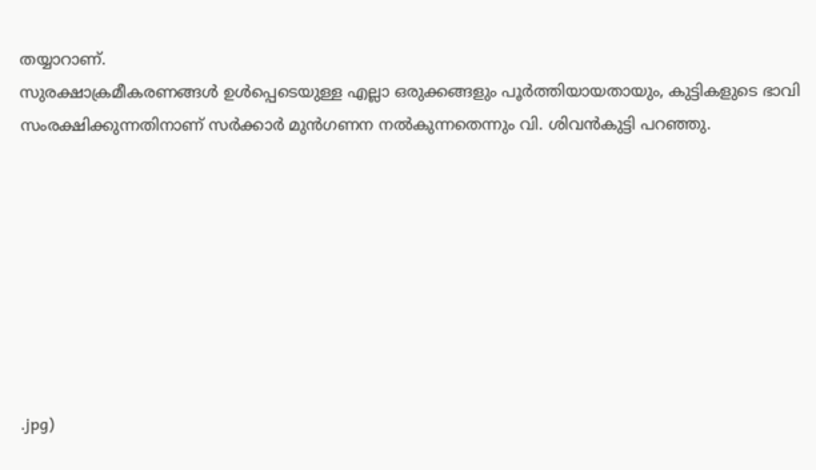തയ്യാറാണ്.
സുരക്ഷാക്രമീകരണങ്ങൾ ഉൾപ്പെടെയുള്ള എല്ലാ ഒരുക്കങ്ങളും പൂർത്തിയായതായും, കുട്ടികളുടെ ഭാവി സംരക്ഷിക്കുന്നതിനാണ് സർക്കാർ മുൻഗണന നൽകുന്നതെന്നും വി. ശിവൻകുട്ടി പറഞ്ഞു.








.jpg)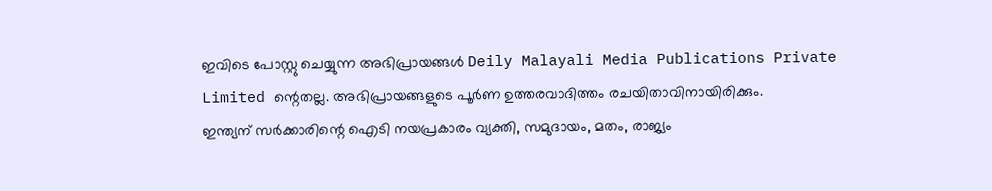ഇവിടെ പോസ്റ്റു ചെയ്യുന്ന അഭിപ്രായങ്ങൾ Deily Malayali Media Publications Private Limited ന്റെതല്ല. അഭിപ്രായങ്ങളുടെ പൂർണ ഉത്തരവാദിത്തം രചയിതാവിനായിരിക്കും.
ഇന്ത്യന് സർക്കാരിന്റെ ഐടി നയപ്രകാരം വ്യക്തി, സമുദായം, മതം, രാജ്യം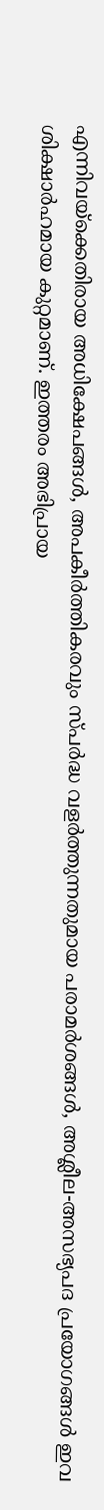എന്നിവയ്ക്കെതിരായ അധിക്ഷേപങ്ങൾ, അപകീർത്തികരവും സ്പർദ്ധ വളർത്തുന്നതുമായ പരാമർശങ്ങൾ, അശ്ലീല-അസഭ്യപദ പ്രയോഗങ്ങൾ ഇവ ശിക്ഷാർഹമായ കുറ്റമാണ്. ഇത്തരം അഭിപ്രായ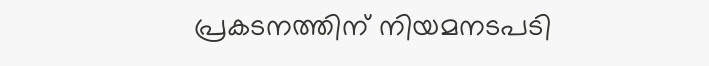പ്രകടനത്തിന് നിയമനടപടി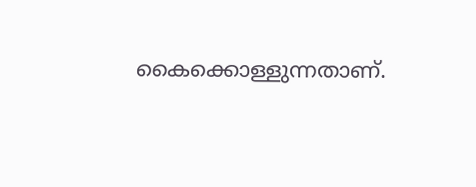കൈക്കൊള്ളുന്നതാണ്.